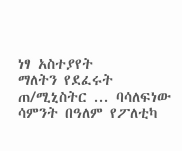ነፃ አስተያየት
ማለትን የደፈሩት ጠ/ሚኒስትር ... ባሳለፍነው ሳምንት በዓለም የፖለቲካ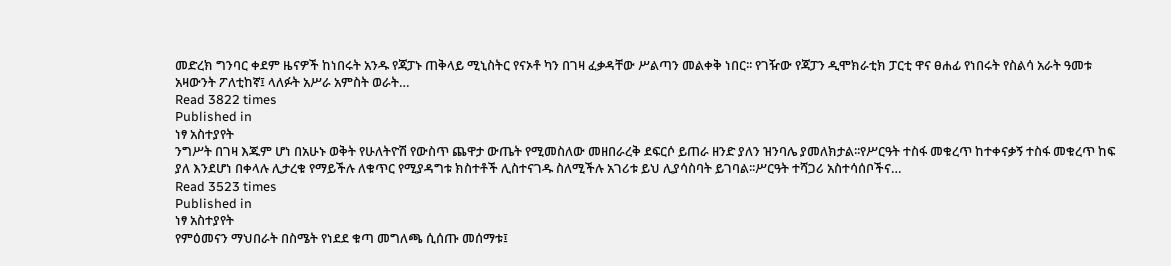መድረክ ግንባር ቀደም ዜናዎች ከነበሩት አንዱ የጃፓኑ ጠቅላይ ሚኒስትር የናኦቶ ካን በገዛ ፈቃዳቸው ሥልጣን መልቀቅ ነበር፡፡ የገዥው የጃፓን ዲሞክራቲክ ፓርቲ ዋና ፀሐፊ የነበሩት የስልሳ አራት ዓመቱ አዛውንት ፖለቲከኛ፤ ላለፉት አሥራ አምስት ወራት…
Read 3822 times
Published in
ነፃ አስተያየት
ንግሥት በገዛ እጁም ሆነ በአሁኑ ወቅት የሁለትዮሽ የውስጥ ጨዋታ ውጤት የሚመስለው መዘበራረቅ ደፍርሶ ይጠራ ዘንድ ያለን ዝንባሌ ያመለክታል፡፡የሥርዓት ተስፋ መቁረጥ ከተቀናቃኝ ተስፋ መቁረጥ ከፍ ያለ እንደሆነ በቀላሉ ሊታረቁ የማይችሉ ለቁጥር የሚያዳግቱ ክስተቶች ሊስተናገዱ ስለሚችሉ አገሪቱ ይህ ሊያሳስባት ይገባል፡፡ሥርዓት ተሻጋሪ አስተሳሰቦችና…
Read 3523 times
Published in
ነፃ አስተያየት
የምዕመናን ማህበራት በስሜት የነደደ ቁጣ መግለጫ ሲሰጡ መሰማቱ፤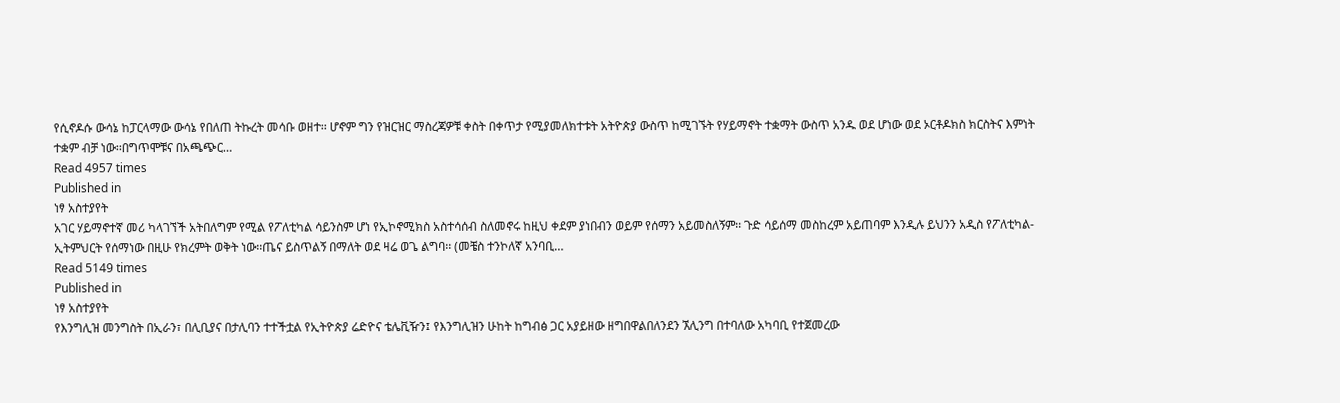የሲኖዶሱ ውሳኔ ከፓርላማው ውሳኔ የበለጠ ትኩረት መሳቡ ወዘተ፡፡ ሆኖም ግን የዝርዝር ማስረጃዎቹ ቀስት በቀጥታ የሚያመለክተቱት አትዮጵያ ውስጥ ከሚገኙት የሃይማኖት ተቋማት ውስጥ አንዱ ወደ ሆነው ወደ ኦርቶዶክስ ክርስትና እምነት ተቋም ብቻ ነው፡፡በግጥሞቹና በአጫጭር…
Read 4957 times
Published in
ነፃ አስተያየት
አገር ሃይማኖተኛ መሪ ካላገኘች አትበለግም የሚል የፖለቲካል ሳይንስም ሆነ የኢኮኖሚክስ አስተሳሰብ ስለመኖሩ ከዚህ ቀደም ያነበብን ወይም የሰማን አይመስለኝም፡፡ ጉድ ሳይሰማ መስከረም አይጠባም እንዲሉ ይህንን አዲስ የፖለቲካል-ኢትምህርት የሰማነው በዚሁ የክረምት ወቅት ነው፡፡ጤና ይስጥልኝ በማለት ወደ ዛሬ ወጌ ልግባ፡፡ (መቼስ ተንኮለኛ አንባቢ…
Read 5149 times
Published in
ነፃ አስተያየት
የእንግሊዝ መንግስት በኢራን፣ በሊቢያና በታሊባን ተተችቷል የኢትዮጵያ ሬድዮና ቴሌቪዥን፤ የእንግሊዝን ሁከት ከግብፅ ጋር አያይዘው ዘግበዋልበለንደን ኧሊንግ በተባለው አካባቢ የተጀመረው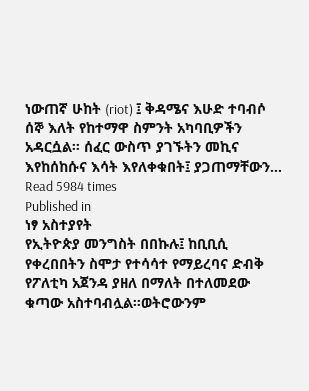ነውጠኛ ሁከት (riot) ፤ ቅዳሜና እሁድ ተባብሶ ሰኞ እለት የከተማዋ ስምንት አካባቢዎችን አዳርሷል፡፡ ሰፈር ውስጥ ያገኙትን መኪና እየከሰከሱና እሳት እየለቀቁበት፤ ያጋጠማቸውን…
Read 5984 times
Published in
ነፃ አስተያየት
የኢትዮጵያ መንግስት በበኩሉ፤ ከቢቢሲ የቀረበበትን ስሞታ የተሳሳተ የማይረባና ድብቅ የፖለቲካ አጀንዳ ያዘለ በማለት በተለመደው ቁጣው አስተባብሏል፡፡ወትሮውንም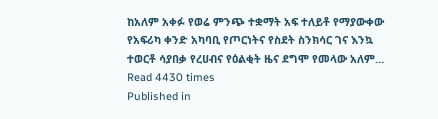ከአለም አቀፉ የወሬ ምንጭ ተቋማት አፍ ተለይቶ የማያውቀው የአፍሪካ ቀንድ አካባቢ የጦርነትና የስደት ስንክሳር ገና እንኳ ተወርቶ ሳያበቃ የረሀብና የዕልቂት ዜና ደግሞ የመላው አለም…
Read 4430 times
Published in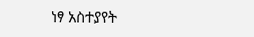ነፃ አስተያየት